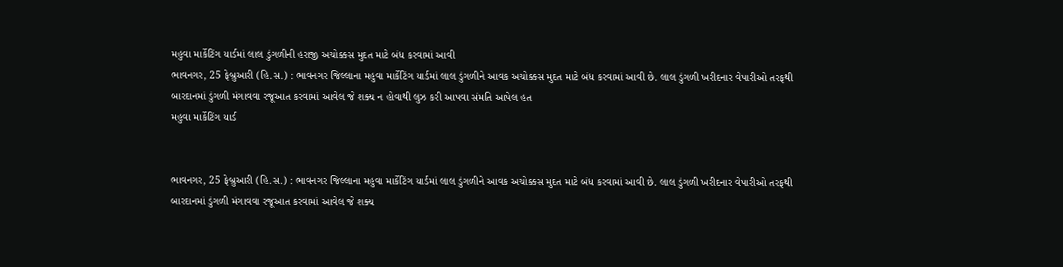મહુવા માર્કેટિંગ યાર્ડમાં લાલ ડુંગળીની હરાજી અચોક્કસ મુદત માટે બંધ કરવામાં આવી
ભાવનગર, 25 ફેબ્રુઆરી (હિ.સ.) : ભાવનગર જિલ્લાના મહુવા માર્કેટિંગ યાર્ડમાં લાલ ડુંગળીને આવક અચોક્કસ મુદત માટે બંધ કરવામાં આવી છે. લાલ ડુંગળી ખરીદનાર વેપારીઓ તરફથી બારદાનમાં ડુંગળી મંગાવવા રજૂઆત કરવામાં આવેલ જે શક્ય ન હોવાથી લુઝ કરી આપવા સંમતિ આપેલ હત
મહુવા માર્કેટિંગ યાર્ડ


ભાવનગર, 25 ફેબ્રુઆરી (હિ.સ.) : ભાવનગર જિલ્લાના મહુવા માર્કેટિંગ યાર્ડમાં લાલ ડુંગળીને આવક અચોક્કસ મુદત માટે બંધ કરવામાં આવી છે. લાલ ડુંગળી ખરીદનાર વેપારીઓ તરફથી બારદાનમાં ડુંગળી મંગાવવા રજૂઆત કરવામાં આવેલ જે શક્ય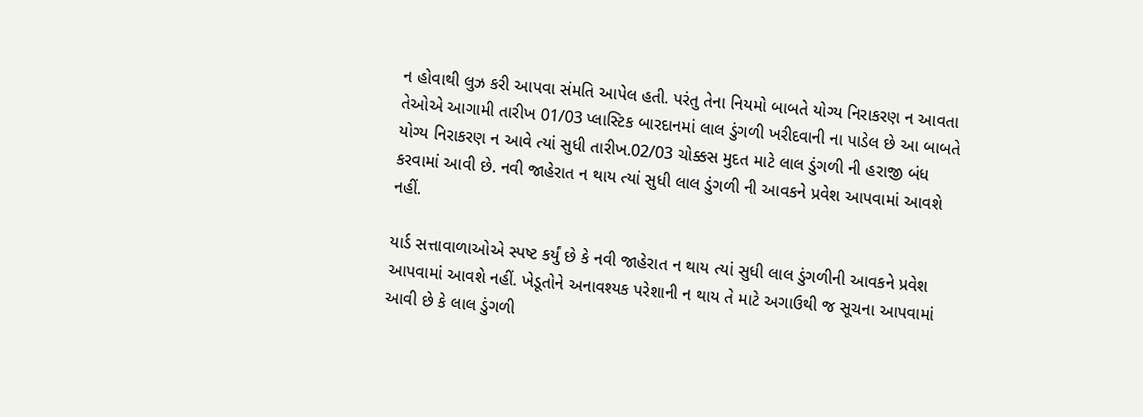ન હોવાથી લુઝ કરી આપવા સંમતિ આપેલ હતી. પરંતુ તેના નિયમો બાબતે યોગ્ય નિરાકરણ ન આવતા તેઓએ આગામી તારીખ 01/03 પ્લાસ્ટિક બારદાનમાં લાલ ડુંગળી ખરીદવાની ના પાડેલ છે આ બાબતે યોગ્ય નિરાકરણ ન આવે ત્યાં સુધી તારીખ.02/03 ચોક્કસ મુદત માટે લાલ ડુંગળી ની હરાજી બંધ કરવામાં આવી છે. નવી જાહેરાત ન થાય ત્યાં સુધી લાલ ડુંગળી ની આવકને પ્રવેશ આપવામાં આવશે નહીં.

યાર્ડ સત્તાવાળાઓએ સ્પષ્ટ કર્યું છે કે નવી જાહેરાત ન થાય ત્યાં સુધી લાલ ડુંગળીની આવકને પ્રવેશ આપવામાં આવશે નહીં. ખેડૂતોને અનાવશ્યક પરેશાની ન થાય તે માટે અગાઉથી જ સૂચના આપવામાં આવી છે કે લાલ ડુંગળી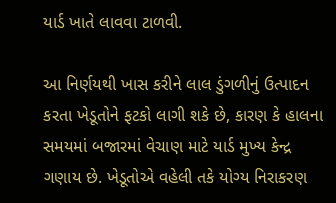યાર્ડ ખાતે લાવવા ટાળવી.

આ નિર્ણયથી ખાસ કરીને લાલ ડુંગળીનું ઉત્પાદન કરતા ખેડૂતોને ફટકો લાગી શકે છે, કારણ કે હાલના સમયમાં બજારમાં વેચાણ માટે યાર્ડ મુખ્ય કેન્દ્ર ગણાય છે. ખેડૂતોએ વહેલી તકે યોગ્ય નિરાકરણ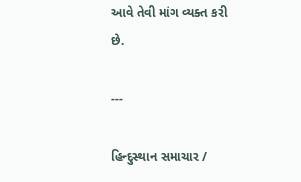આવે તેવી માંગ વ્યક્ત કરી છે.

---

હિન્દુસ્થાન સમાચાર /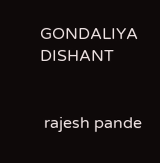GONDALIYA DISHANT


 rajesh pande